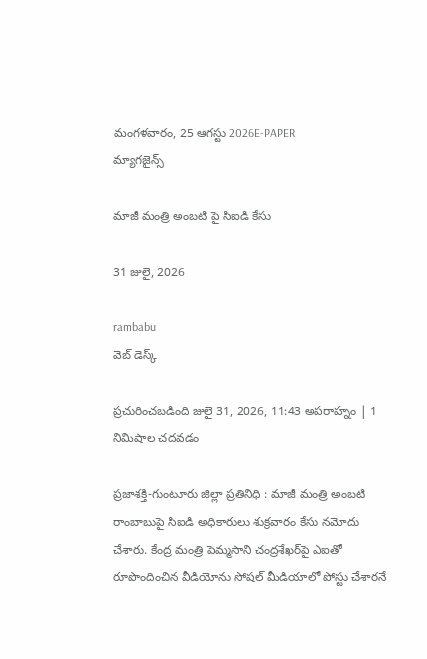మంగళవారం, 25 ఆగస్టు 2026E-PAPER
మ్యాగజైన్స్

మాజీ మంత్రి అంబటి పై సిఐడి కేసు

31 జులై, 2026

rambabu
వెబ్ డెస్క్

ప్రచురించబడింది జులై 31, 2026, 11:43 అపరాహ్నం | 1 నిమిషాల చదవడం

ప్రజాశక్తి-గుంటూరు జిల్లా ప్రతినిధి : మాజీ మంత్రి అంబటి రాంబాబుపై సిఐడి అధికారులు శుక్రవారం కేసు నమోదు చేశారు. కేంద్ర మంత్రి పెమ్మసాని చంద్రశేఖర్‌పై ఎఐతో రూపొందించిన వీడియోను సోషల్ మీడియాలో పోస్టు చేశారనే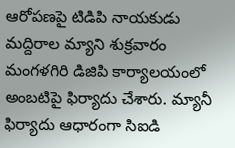ఆరోపణపై టిడిపి నాయకుడు మద్దిరాల మ్యాని శుక్రవారం మంగళగిరి డిజిపి కార్యాలయంలో అంబటిపై ఫిర్యాదు చేశారు. మ్యానీ ఫిర్యాదు ఆధారంగా సిఐడి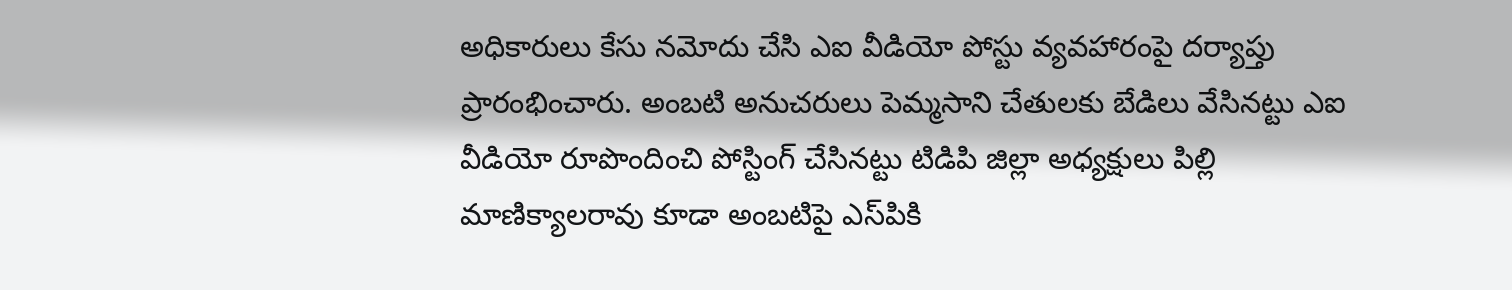అధికారులు కేసు నమోదు చేసి ఎఐ వీడియో పోస్టు వ్యవహారంపై దర్యాప్తు ప్రారంభించారు. అంబటి అనుచరులు పెమ్మసాని చేతులకు బేడిలు వేసినట్టు ఎఐ వీడియో రూపొందించి పోస్టింగ్‌ ‌చేసినట్టు టిడిపి జిల్లా అధ్యక్షులు పిల్లి మాణిక్యాలరావు కూడా అంబటిపై ఎస్‌‌పికి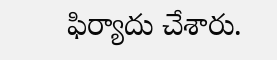ఫిర్యాదు చేశారు.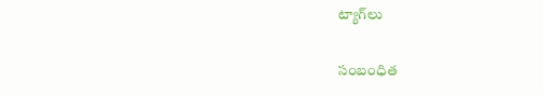ట్యాగ్‌లు

సంబంధిత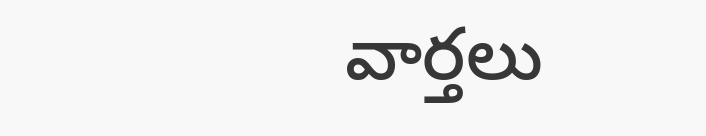వార్తలు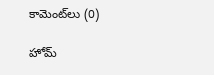కామెంట్‌లు (0)

హోమ్